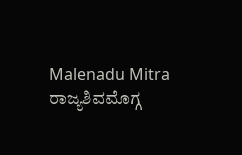Malenadu Mitra
ರಾಜ್ಯಶಿವಮೊಗ್ಗ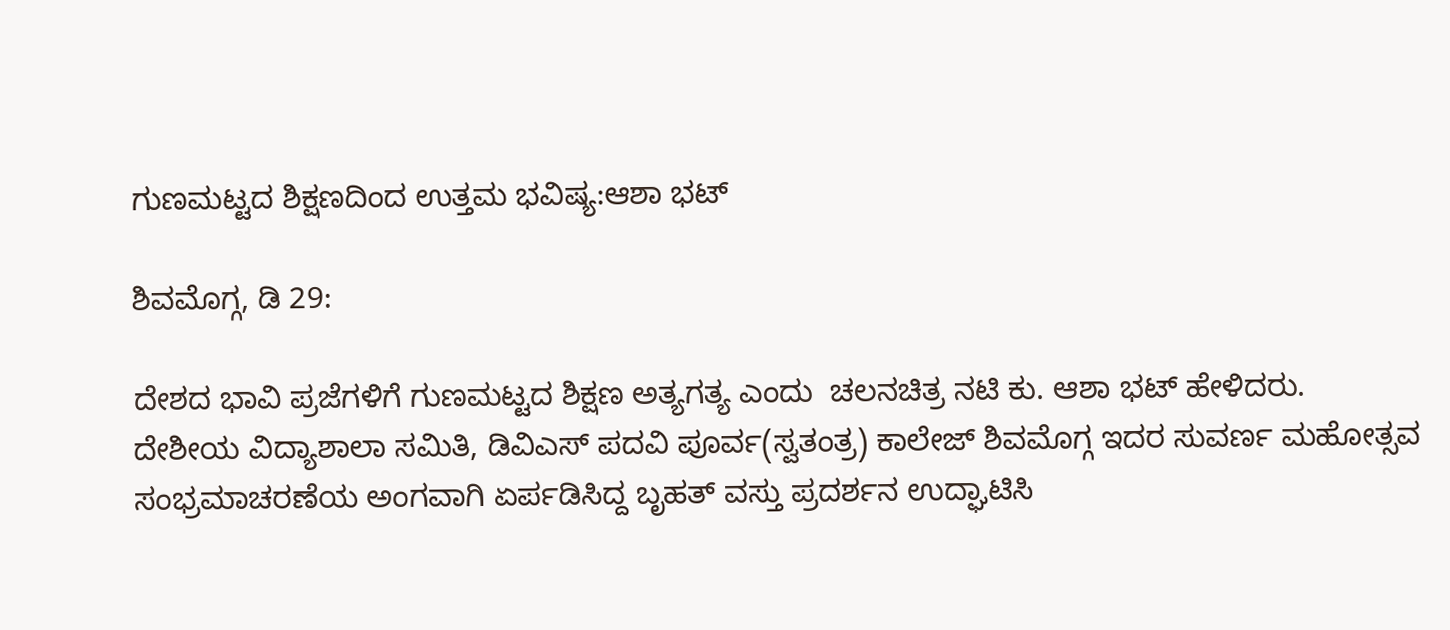ಗುಣಮಟ್ಟದ ಶಿಕ್ಷಣದಿಂದ ಉತ್ತಮ ಭವಿಷ್ಯ:ಆಶಾ ಭಟ್

ಶಿವಮೊಗ್ಗ, ಡಿ 29:

ದೇಶದ ಭಾವಿ ಪ್ರಜೆಗಳಿಗೆ ಗುಣಮಟ್ಟದ ಶಿಕ್ಷಣ ಅತ್ಯಗತ್ಯ ಎಂದು  ಚಲನಚಿತ್ರ ನಟಿ ಕು. ಆಶಾ ಭಟ್ ಹೇಳಿದರು.
ದೇಶೀಯ ವಿದ್ಯಾಶಾಲಾ ಸಮಿತಿ, ಡಿವಿಎಸ್ ಪದವಿ ಪೂರ್ವ(ಸ್ವತಂತ್ರ) ಕಾಲೇಜ್ ಶಿವಮೊಗ್ಗ ಇದರ ಸುವರ್ಣ ಮಹೋತ್ಸವ ಸಂಭ್ರಮಾಚರಣೆಯ ಅಂಗವಾಗಿ ಏರ್ಪಡಿಸಿದ್ದ ಬೃಹತ್ ವಸ್ತು ಪ್ರದರ್ಶನ ಉದ್ಘಾಟಿಸಿ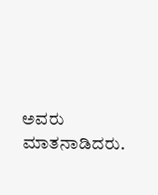ಅವರು ಮಾತನಾಡಿದರು.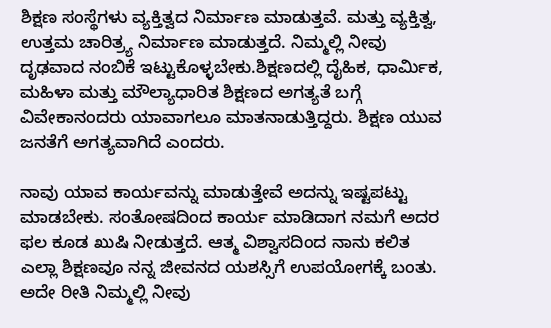ಶಿಕ್ಷಣ ಸಂಸ್ಥೆಗಳು ವ್ಯಕ್ತಿತ್ವದ ನಿರ್ಮಾಣ ಮಾಡುತ್ತವೆ. ಮತ್ತು ವ್ಯಕ್ತಿತ್ವ, ಉತ್ತಮ ಚಾರಿತ್ರ್ಯ ನಿರ್ಮಾಣ ಮಾಡುತ್ತದೆ. ನಿಮ್ಮಲ್ಲಿ ನೀವು ದೃಢವಾದ ನಂಬಿಕೆ ಇಟ್ಟುಕೊಳ್ಳಬೇಕು.ಶಿಕ್ಷಣದಲ್ಲಿ ದೈಹಿಕ, ಧಾರ್ಮಿಕ, ಮಹಿಳಾ ಮತ್ತು ಮೌಲ್ಯಾಧಾರಿತ ಶಿಕ್ಷಣದ ಅಗತ್ಯತೆ ಬಗ್ಗೆ ವಿವೇಕಾನಂದರು ಯಾವಾಗಲೂ ಮಾತನಾಡುತ್ತಿದ್ದರು. ಶಿಕ್ಷಣ ಯುವ ಜನತೆಗೆ ಅಗತ್ಯವಾಗಿದೆ ಎಂದರು.

ನಾವು ಯಾವ ಕಾರ್ಯವನ್ನು ಮಾಡುತ್ತೇವೆ ಅದನ್ನು ಇಷ್ಟಪಟ್ಟು ಮಾಡಬೇಕು. ಸಂತೋಷದಿಂದ ಕಾರ್ಯ ಮಾಡಿದಾಗ ನಮಗೆ ಅದರ ಫಲ ಕೂಡ ಖುಷಿ ನೀಡುತ್ತದೆ. ಆತ್ಮ ವಿಶ್ವಾಸದಿಂದ ನಾನು ಕಲಿತ ಎಲ್ಲಾ ಶಿಕ್ಷಣವೂ ನನ್ನ ಜೀವನದ ಯಶಸ್ಸಿಗೆ ಉಪಯೋಗಕ್ಕೆ ಬಂತು. ಅದೇ ರೀತಿ ನಿಮ್ಮಲ್ಲಿ ನೀವು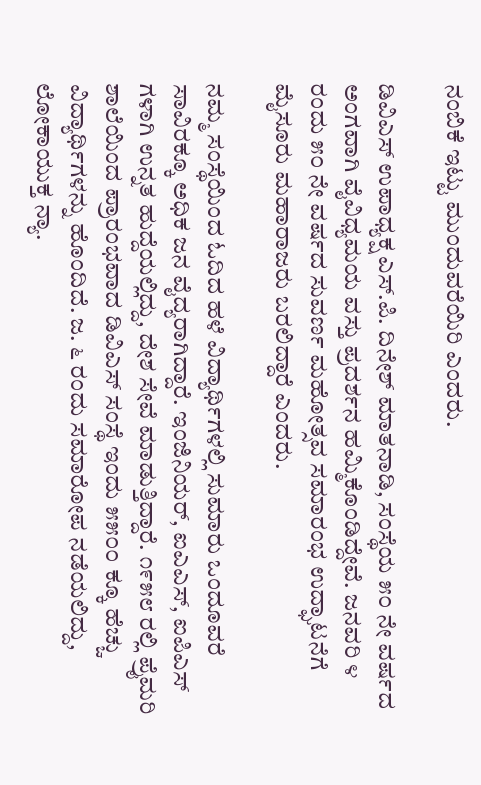ನಂಬಿಕೆ ಇಟ್ಟು ಮುಂದುವರೆಯಿರಿ ಎಂದರು.

ಡಿವಿಎಸ್ ಉಪಾಧ್ಯಕ್ಷ ಎಸ್.ಪಿ. ದಿನೇಶ್ ಮಾತನಾಡಿ, ಸಂಸ್ಥೆಯ ೫೦ ನೇ ವರ್ಷದ ಅಂಗವಾಗಿ ವೈವಿಧ್ಯಮಯ ವಸ್ತು ಪ್ರದರ್ಶನ ಹಮ್ಮಿಕೊಂಡಿದ್ದೇವೆ. ಜನವರಿ ೪ ರಂದು ೫೦ ನೇ ವರ್ಷದ ಸುವರ್ಣ ಮಹೋತ್ಸವ ಸಮಾರಂಭ ಉದ್ಘಾಟನೆಗೆ ಮೈಸೂರು ಮಹಾರಾಜರು ಬರಲಿದ್ದಾರೆ ಎಂದರು.

ನಮ್ಮ ಸಂಸ್ಥೆಯಿಂದ ಓದಿದ ಹಳೆ ವಿದ್ಯಾರ್ಥಿಗಳಲ್ಲಿ ಸುಮಾರು ಒಂದೂವರೆ ಸಾವಿರಕ್ಕೂ ಅಧಿಕ ಜನ ವೈದ್ಯರಾಗಿದ್ದಾರೆ. ಇಂಜಿನಿಯರ್, ಐಎಎಸ್, ಐಪಿಎಸ್ ಗಳಾಗಿ ಉನ್ನತ ಹುದ್ದೆಯಲ್ಲಿದ್ದು, ದೇಶ ಸೇವೆ ಮಾಡುತ್ತಿದ್ದಾರೆ. ೧೯೫೮ ರಲ್ಲಿ ಪ್ರೈಮರಿ ಶಾಲೆಯಿಂದ ಪ್ರಾರಂಭವಾದ ಡಿವಿಎಸ್ ಸಂಸ್ಥೆ ಇಂದು ೫೫೦೦ ಕ್ಕೂ ಹೆಚ್ಚು ವಿದ್ಯಾರ್ಥಿಗಳನ್ನು ಹೊಂದಿದೆ. ಜ. ೬ ರಂದು ಸಮಾರೋಪ ನಡೆಯಲಿದ್ದು, ಲೋಕಾಯುಕ್ತ ನ್ಯಾ.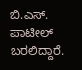ಬಿ.ಎಸ್. ಪಾಟೀಲ್ ಬರಲಿದ್ದಾರೆ.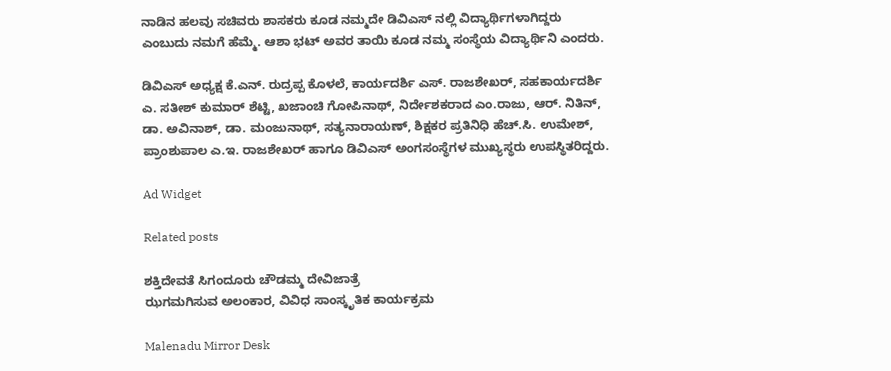ನಾಡಿನ ಹಲವು ಸಚಿವರು ಶಾಸಕರು ಕೂಡ ನಮ್ಮದೇ ಡಿವಿಎಸ್ ನಲ್ಲಿ ವಿದ್ಯಾರ್ಥಿಗಳಾಗಿದ್ದರು ಎಂಬುದು ನಮಗೆ ಹೆಮ್ಮೆ. ಆಶಾ ಭಟ್ ಅವರ ತಾಯಿ ಕೂಡ ನಮ್ಮ ಸಂಸ್ಥೆಯ ವಿದ್ಯಾರ್ಥಿನಿ ಎಂದರು.

ಡಿವಿಎಸ್ ಅಧ್ಯಕ್ಷ ಕೆ.ಎನ್. ರುದ್ರಪ್ಪ ಕೊಳಲೆ, ಕಾರ್ಯದರ್ಶಿ ಎಸ್. ರಾಜಶೇಖರ್, ಸಹಕಾರ್ಯದರ್ಶಿ ಎ. ಸತೀಶ್ ಕುಮಾರ್ ಶೆಟ್ಟಿ, ಖಜಾಂಚಿ ಗೋಪಿನಾಥ್, ನಿರ್ದೇಶಕರಾದ ಎಂ.ರಾಜು, ಆರ್. ನಿತಿನ್, ಡಾ. ಅವಿನಾಶ್, ಡಾ. ಮಂಜುನಾಥ್, ಸತ್ಯನಾರಾಯಣ್, ಶಿಕ್ಷಕರ ಪ್ರತಿನಿಧಿ ಹೆಚ್.ಸಿ. ಉಮೇಶ್, ಪ್ರಾಂಶುಪಾಲ ಎ.ಇ. ರಾಜಶೇಖರ್ ಹಾಗೂ ಡಿವಿಎಸ್ ಅಂಗಸಂಸ್ಥೆಗಳ ಮುಖ್ಯಸ್ಥರು ಉಪಸ್ಥಿತರಿದ್ದರು.

Ad Widget

Related posts

ಶಕ್ತಿದೇವತೆ ಸಿಗಂದೂರು ಚೌಡಮ್ಮ ದೇವಿಜಾತ್ರೆ
ಝಗಮಗಿಸುವ ಅಲಂಕಾರ, ವಿವಿಧ ಸಾಂಸ್ಕೃತಿಕ ಕಾರ್ಯಕ್ರಮ

Malenadu Mirror Desk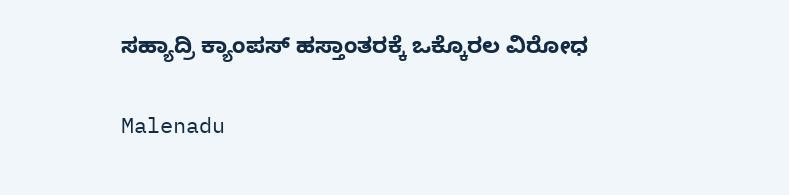ಸಹ್ಯಾದ್ರಿ ಕ್ಯಾಂಪಸ್ ಹಸ್ತಾಂತರಕ್ಕೆ ಒಕ್ಕೊರಲ ವಿರೋಧ

Malenadu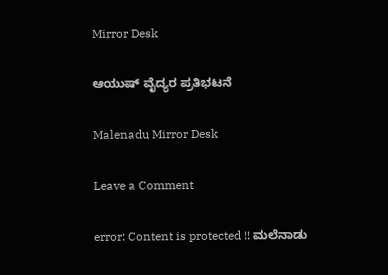Mirror Desk

ಆಯುಷ್ ವೈದ್ಯರ ಪ್ರತಿಭಟನೆ

Malenadu Mirror Desk

Leave a Comment

error: Content is protected !! ಮಲೆನಾಡು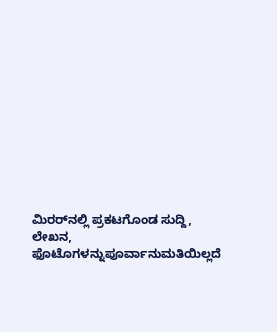ಮಿರರ್‌ನಲ್ಲಿ ಪ್ರಕಟಗೊಂಡ ಸುದ್ದಿ, ಲೇಖನ, ಫೊಟೊಗಳನ್ನುಪೂರ್ವಾನುಮತಿಯಿಲ್ಲದೆ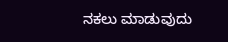ನಕಲು ಮಾಡುವುದು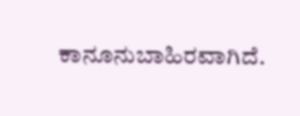ಕಾನೂನುಬಾಹಿರವಾಗಿದೆ.